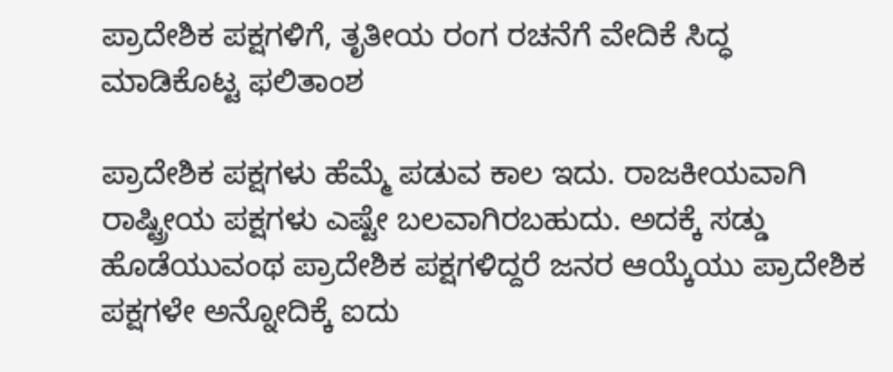ಪ್ರಾದೇಶಿಕ ಪಕ್ಷಗಳಿಗೆ, ತೃತೀಯ ರಂಗ ರಚನೆಗೆ ವೇದಿಕೆ ಸಿದ್ಧ ಮಾಡಿಕೊಟ್ಟ ಫಲಿತಾಂಶ

ಪ್ರಾದೇಶಿಕ ಪಕ್ಷಗಳು ಹೆಮ್ಮೆ ಪಡುವ ಕಾಲ ಇದು. ರಾಜಕೀಯವಾಗಿ ರಾಷ್ಟ್ರೀಯ ಪಕ್ಷಗಳು ಎಷ್ಟೇ ಬಲವಾಗಿರಬಹುದು. ಅದಕ್ಕೆ ಸಡ್ಡು ಹೊಡೆಯುವಂಥ ಪ್ರಾದೇಶಿಕ ಪಕ್ಷಗಳಿದ್ದರೆ ಜನರ ಆಯ್ಕೆಯು ಪ್ರಾದೇಶಿಕ ಪಕ್ಷಗಳೇ ಅನ್ನೋದಿಕ್ಕೆ ಐದು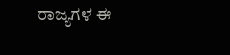ರಾಜ್ಯಗಳ ಈ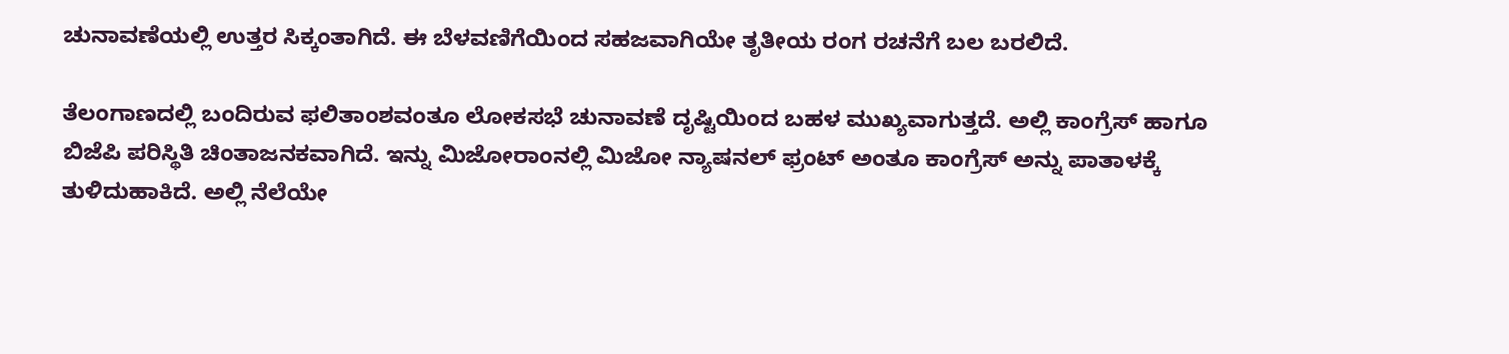ಚುನಾವಣೆಯಲ್ಲಿ ಉತ್ತರ ಸಿಕ್ಕಂತಾಗಿದೆ. ಈ ಬೆಳವಣಿಗೆಯಿಂದ ಸಹಜವಾಗಿಯೇ ತೃತೀಯ ರಂಗ ರಚನೆಗೆ ಬಲ ಬರಲಿದೆ.

ತೆಲಂಗಾಣದಲ್ಲಿ ಬಂದಿರುವ ಫಲಿತಾಂಶವಂತೂ ಲೋಕಸಭೆ ಚುನಾವಣೆ ದೃಷ್ಟಿಯಿಂದ ಬಹಳ ಮುಖ್ಯವಾಗುತ್ತದೆ. ಅಲ್ಲಿ ಕಾಂಗ್ರೆಸ್ ಹಾಗೂ ಬಿಜೆಪಿ ಪರಿಸ್ಥಿತಿ ಚಿಂತಾಜನಕವಾಗಿದೆ. ಇನ್ನು ಮಿಜೋರಾಂನಲ್ಲಿ ಮಿಜೋ ನ್ಯಾಷನಲ್ ಫ್ರಂಟ್ ಅಂತೂ ಕಾಂಗ್ರೆಸ್ ಅನ್ನು ಪಾತಾಳಕ್ಕೆ ತುಳಿದುಹಾಕಿದೆ. ಅಲ್ಲಿ ನೆಲೆಯೇ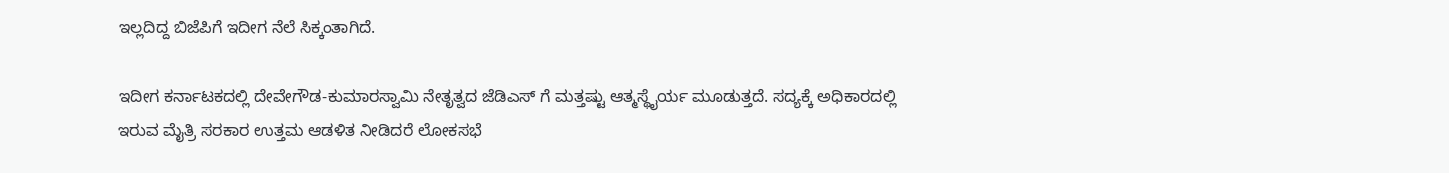ಇಲ್ಲದಿದ್ದ ಬಿಜೆಪಿಗೆ ಇದೀಗ ನೆಲೆ ಸಿಕ್ಕಂತಾಗಿದೆ.

ಇದೀಗ ಕರ್ನಾಟಕದಲ್ಲಿ ದೇವೇಗೌಡ-ಕುಮಾರಸ್ವಾಮಿ ನೇತೃತ್ವದ ಜೆಡಿಎಸ್ ಗೆ ಮತ್ತಷ್ಟು ಆತ್ಮಸ್ಥೈರ್ಯ ಮೂಡುತ್ತದೆ. ಸದ್ಯಕ್ಕೆ ಅಧಿಕಾರದಲ್ಲಿ ಇರುವ ಮೈತ್ರಿ ಸರಕಾರ ಉತ್ತಮ ಆಡಳಿತ ನೀಡಿದರೆ ಲೋಕಸಭೆ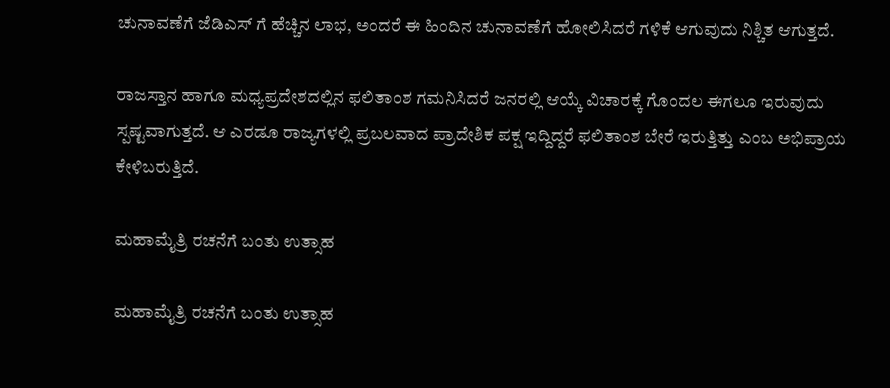ಚುನಾವಣೆಗೆ ಜೆಡಿಎಸ್ ಗೆ ಹೆಚ್ಚಿನ ಲಾಭ, ಅಂದರೆ ಈ ಹಿಂದಿನ ಚುನಾವಣೆಗೆ ಹೋಲಿಸಿದರೆ ಗಳಿಕೆ ಆಗುವುದು ನಿಶ್ಚಿತ ಆಗುತ್ತದೆ.

ರಾಜಸ್ತಾನ ಹಾಗೂ ಮಧ್ಯಪ್ರದೇಶದಲ್ಲಿನ ಫಲಿತಾಂಶ ಗಮನಿಸಿದರೆ ಜನರಲ್ಲಿ ಆಯ್ಕೆ ವಿಚಾರಕ್ಕೆ ಗೊಂದಲ ಈಗಲೂ ಇರುವುದು ಸ್ಪಷ್ಟವಾಗುತ್ತದೆ. ಆ ಎರಡೂ ರಾಜ್ಯಗಳಲ್ಲಿ ಪ್ರಬಲವಾದ ಪ್ರಾದೇಶಿಕ ಪಕ್ಷ ಇದ್ದಿದ್ದರೆ ಫಲಿತಾಂಶ ಬೇರೆ ಇರುತ್ತಿತ್ತು ಎಂಬ ಅಭಿಪ್ರಾಯ ಕೇಳಿಬರುತ್ತಿದೆ.

ಮಹಾಮೈತ್ರಿ ರಚನೆಗೆ ಬಂತು ಉತ್ಸಾಹ

ಮಹಾಮೈತ್ರಿ ರಚನೆಗೆ ಬಂತು ಉತ್ಸಾಹ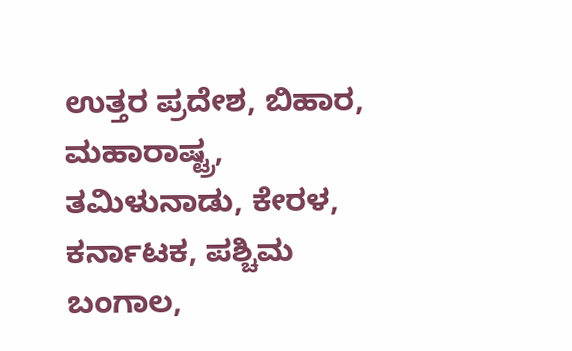ಉತ್ತರ ಪ್ರದೇಶ, ಬಿಹಾರ, ಮಹಾರಾಷ್ಟ್ರ, ತಮಿಳುನಾಡು, ಕೇರಳ, ಕರ್ನಾಟಕ, ಪಶ್ಚಿಮ ಬಂಗಾಲ,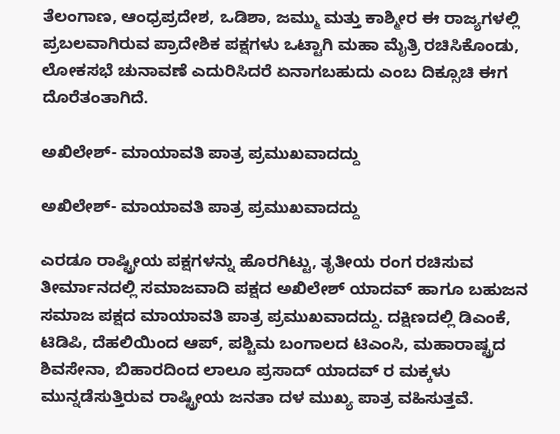ತೆಲಂಗಾಣ, ಆಂಧ್ರಪ್ರದೇಶ, ಒಡಿಶಾ, ಜಮ್ಮು ಮತ್ತು ಕಾಶ್ಮೀರ ಈ ರಾಜ್ಯಗಳಲ್ಲಿ ಪ್ರಬಲವಾಗಿರುವ ಪ್ರಾದೇಶಿಕ ಪಕ್ಷಗಳು ಒಟ್ಟಾಗಿ ಮಹಾ ಮೈತ್ರಿ ರಚಿಸಿಕೊಂಡು, ಲೋಕಸಭೆ ಚುನಾವಣೆ ಎದುರಿಸಿದರೆ ಏನಾಗಬಹುದು ಎಂಬ ದಿಕ್ಸೂಚಿ ಈಗ ದೊರೆತಂತಾಗಿದೆ.

ಅಖಿಲೇಶ್- ಮಾಯಾವತಿ ಪಾತ್ರ ಪ್ರಮುಖವಾದದ್ದು

ಅಖಿಲೇಶ್- ಮಾಯಾವತಿ ಪಾತ್ರ ಪ್ರಮುಖವಾದದ್ದು

ಎರಡೂ ರಾಷ್ಟ್ರೀಯ ಪಕ್ಷಗಳನ್ನು ಹೊರಗಿಟ್ಟು, ತೃತೀಯ ರಂಗ ರಚಿಸುವ ತೀರ್ಮಾನದಲ್ಲಿ ಸಮಾಜವಾದಿ ಪಕ್ಷದ ಅಖಿಲೇಶ್ ಯಾದವ್ ಹಾಗೂ ಬಹುಜನ ಸಮಾಜ ಪಕ್ಷದ ಮಾಯಾವತಿ ಪಾತ್ರ ಪ್ರಮುಖವಾದದ್ದು. ದಕ್ಷಿಣದಲ್ಲಿ ಡಿಎಂಕೆ, ಟಿಡಿಪಿ, ದೆಹಲಿಯಿಂದ ಆಪ್, ಪಶ್ಚಿಮ ಬಂಗಾಲದ ಟಿಎಂಸಿ, ಮಹಾರಾಷ್ಟ್ರದ ಶಿವಸೇನಾ, ಬಿಹಾರದಿಂದ ಲಾಲೂ ಪ್ರಸಾದ್ ಯಾದವ್ ರ ಮಕ್ಕಳು ಮುನ್ನಡೆಸುತ್ತಿರುವ ರಾಷ್ಟ್ರೀಯ ಜನತಾ ದಳ ಮುಖ್ಯ ಪಾತ್ರ ವಹಿಸುತ್ತವೆ.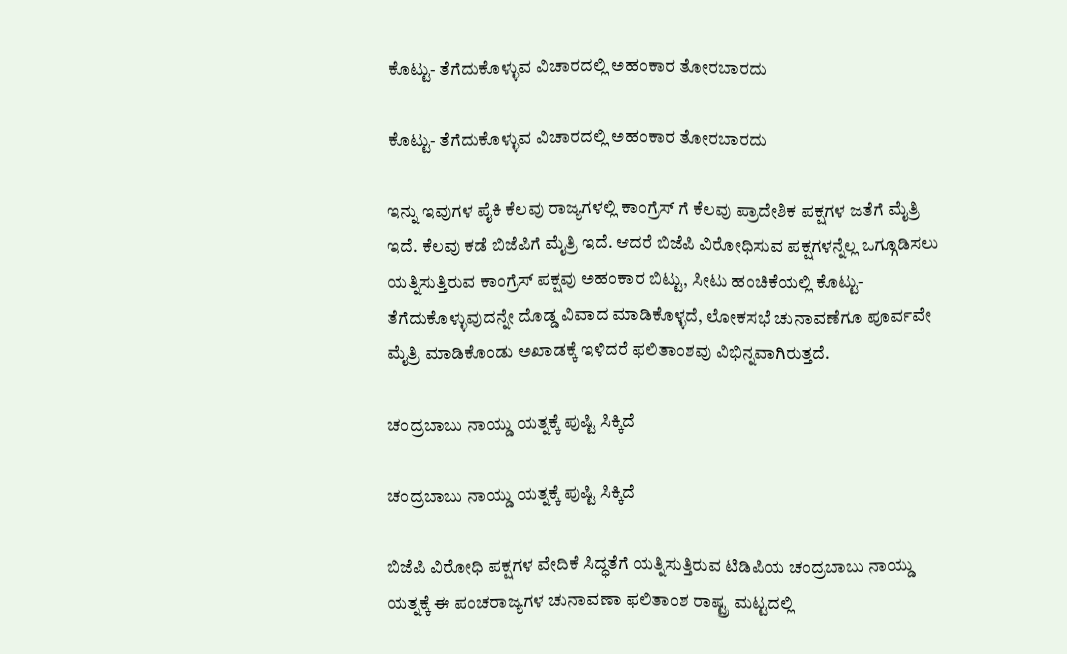ಕೊಟ್ಟು- ತೆಗೆದುಕೊಳ್ಳುವ ವಿಚಾರದಲ್ಲಿ ಅಹಂಕಾರ ತೋರಬಾರದು

ಕೊಟ್ಟು- ತೆಗೆದುಕೊಳ್ಳುವ ವಿಚಾರದಲ್ಲಿ ಅಹಂಕಾರ ತೋರಬಾರದು

ಇನ್ನು ಇವುಗಳ ಪೈಕಿ ಕೆಲವು ರಾಜ್ಯಗಳಲ್ಲಿ ಕಾಂಗ್ರೆಸ್ ಗೆ ಕೆಲವು ಪ್ರಾದೇಶಿಕ ಪಕ್ಷಗಳ ಜತೆಗೆ ಮೈತ್ರಿ ಇದೆ. ಕೆಲವು ಕಡೆ ಬಿಜೆಪಿಗೆ ಮೈತ್ರಿ ಇದೆ. ಆದರೆ ಬಿಜೆಪಿ ವಿರೋಧಿಸುವ ಪಕ್ಷಗಳನ್ನೆಲ್ಲ ಒಗ್ಗೂಡಿಸಲು ಯತ್ನಿಸುತ್ತಿರುವ ಕಾಂಗ್ರೆಸ್ ಪಕ್ಷವು ಅಹಂಕಾರ ಬಿಟ್ಟು, ಸೀಟು ಹಂಚಿಕೆಯಲ್ಲಿ ಕೊಟ್ಟು-ತೆಗೆದುಕೊಳ್ಳುವುದನ್ನೇ ದೊಡ್ಡ ವಿವಾದ ಮಾಡಿಕೊಳ್ಳದೆ, ಲೋಕಸಭೆ ಚುನಾವಣೆಗೂ ಪೂರ್ವವೇ ಮೈತ್ರಿ ಮಾಡಿಕೊಂಡು ಅಖಾಡಕ್ಕೆ ಇಳಿದರೆ ಫಲಿತಾಂಶವು ವಿಭಿನ್ನವಾಗಿರುತ್ತದೆ.

ಚಂದ್ರಬಾಬು ನಾಯ್ಡು ಯತ್ನಕ್ಕೆ ಪುಷ್ಟಿ ಸಿಕ್ಕಿದೆ

ಚಂದ್ರಬಾಬು ನಾಯ್ಡು ಯತ್ನಕ್ಕೆ ಪುಷ್ಟಿ ಸಿಕ್ಕಿದೆ

ಬಿಜೆಪಿ ವಿರೋಧಿ ಪಕ್ಷಗಳ ವೇದಿಕೆ ಸಿದ್ಧತೆಗೆ ಯತ್ನಿಸುತ್ತಿರುವ ಟಿಡಿಪಿಯ ಚಂದ್ರಬಾಬು ನಾಯ್ಡು ಯತ್ನಕ್ಕೆ ಈ ಪಂಚರಾಜ್ಯಗಳ ಚುನಾವಣಾ ಫಲಿತಾಂಶ ರಾಷ್ಟ್ರ ಮಟ್ಟದಲ್ಲಿ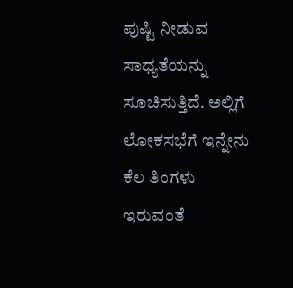ಪುಷ್ಟಿ ನೀಡುವ ಸಾಧ್ಯತೆಯನ್ನು ಸೂಚಿಸುತ್ತಿದೆ. ಅಲ್ಲಿಗೆ ಲೋಕಸಭೆಗೆ ಇನ್ನೇನು ಕೆಲ ತಿಂಗಳು ಇರುವಂತೆ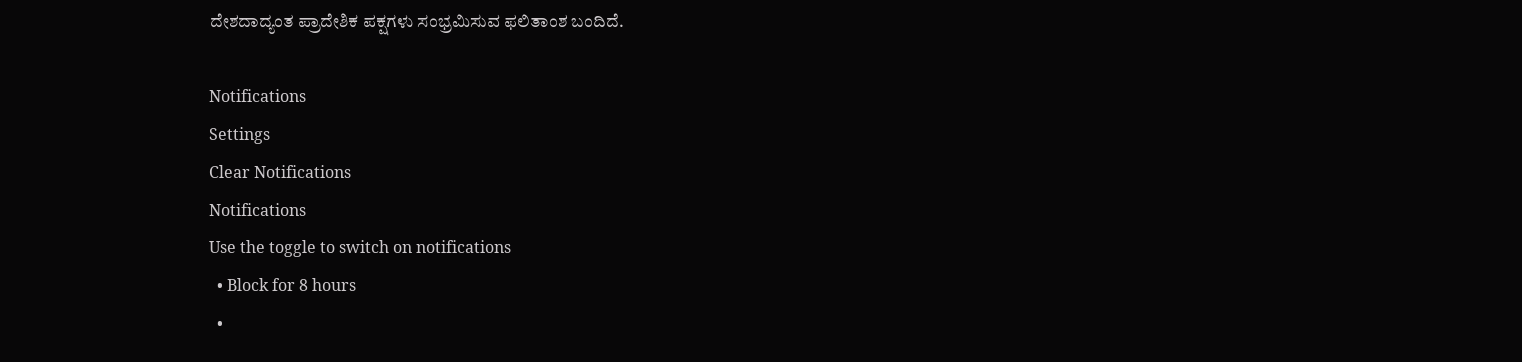ದೇಶದಾದ್ಯಂತ ಪ್ರಾದೇಶಿಕ ಪಕ್ಷಗಳು ಸಂಭ್ರಮಿಸುವ ಫಲಿತಾಂಶ ಬಂದಿದೆ.

Notifications
Settings
Clear Notifications
Notifications
Use the toggle to switch on notifications
  • Block for 8 hours
  •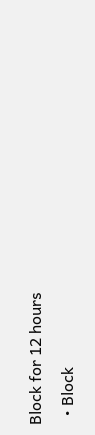Block for 12 hours
  • Block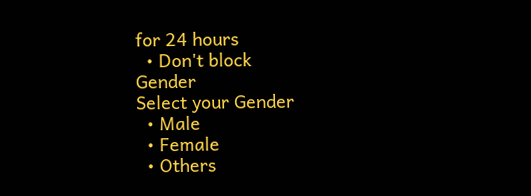for 24 hours
  • Don't block
Gender
Select your Gender
  • Male
  • Female
  • Others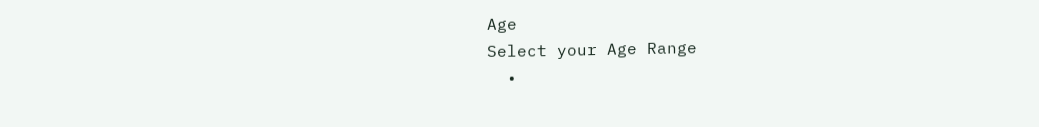Age
Select your Age Range
  •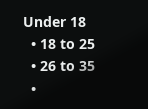Under 18
  • 18 to 25
  • 26 to 35
  •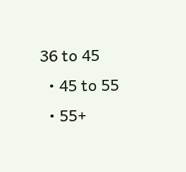36 to 45
  • 45 to 55
  • 55+